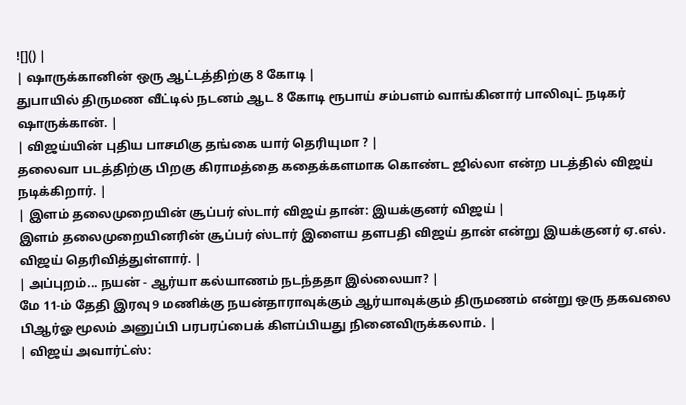![]() |
| ஷாருக்கானின் ஒரு ஆட்டத்திற்கு 8 கோடி |
துபாயில் திருமண வீட்டில் நடனம் ஆட 8 கோடி ரூபாய் சம்பளம் வாங்கினார் பாலிவுட் நடிகர் ஷாருக்கான். |
| விஜய்யின் புதிய பாசமிகு தங்கை யார் தெரியுமா ? |
தலைவா படத்திற்கு பிறகு கிராமத்தை கதைக்களமாக கொண்ட ஜில்லா என்ற படத்தில் விஜய் நடிக்கிறார். |
| இளம் தலைமுறையின் சூப்பர் ஸ்டார் விஜய் தான்: இயக்குனர் விஜய் |
இளம் தலைமுறையினரின் சூப்பர் ஸ்டார் இளைய தளபதி விஜய் தான் என்று இயக்குனர் ஏ.எல். விஜய் தெரிவித்துள்ளார். |
| அப்புறம்... நயன் - ஆர்யா கல்யாணம் நடந்ததா இல்லையா? |
மே 11-ம் தேதி இரவு 9 மணிக்கு நயன்தாராவுக்கும் ஆர்யாவுக்கும் திருமணம் என்று ஒரு தகவலை பிஆர்ஓ மூலம் அனுப்பி பரபரப்பைக் கிளப்பியது நினைவிருக்கலாம். |
| விஜய் அவார்ட்ஸ்: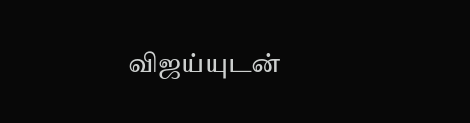விஜய்யுடன்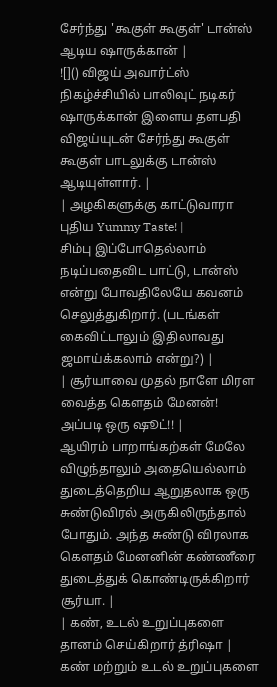சேர்ந்து 'கூகுள் கூகுள்' டான்ஸ் ஆடிய ஷாருக்கான் |
![]() விஜய் அவார்ட்ஸ் நிகழ்ச்சியில் பாலிவுட் நடிகர் ஷாருக்கான் இளைய தளபதி விஜய்யுடன் சேர்ந்து கூகுள் கூகுள் பாடலுக்கு டான்ஸ் ஆடியுள்ளார். |
| அழகிகளுக்கு காட்டுவாரா புதிய Yummy Taste! |
சிம்பு இப்போதெல்லாம் நடிப்பதைவிட பாட்டு, டான்ஸ் என்று போவதிலேயே கவனம் செலுத்துகிறார். (படங்கள் கைவிட்டாலும் இதிலாவது ஜமாய்க்கலாம் என்று?) |
| சூர்யாவை முதல் நாளே மிரள வைத்த கௌதம் மேனன்! அப்படி ஒரு ஷூட்!! |
ஆயிரம் பாறாங்கற்கள் மேலே விழுந்தாலும் அதையெல்லாம் துடைத்தெறிய ஆறுதலாக ஒரு சுண்டுவிரல் அருகிலிருந்தால் போதும். அந்த சுண்டு விரலாக கௌதம் மேனனின் கண்ணீரை துடைத்துக் கொண்டிருக்கிறார் சூர்யா. |
| கண், உடல் உறுப்புகளை தானம் செய்கிறார் த்ரிஷா |
கண் மற்றும் உடல் உறுப்புகளை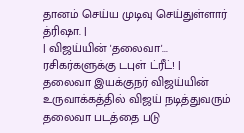தானம் செய்ய முடிவு செய்துள்ளார் த்ரிஷா. |
| விஜய்யின் 'தலைவா'... ரசிகர்களுக்கு டபுள் ட்ரீட்! |
தலைவா இயக்குநர் விஜய்யின் உருவாக்கத்தில் விஜய் நடித்துவரும் தலைவா படத்தை படு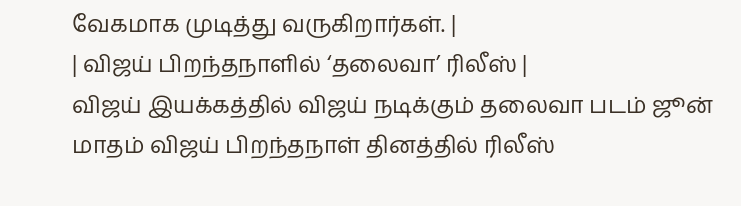வேகமாக முடித்து வருகிறார்கள். |
| விஜய் பிறந்தநாளில் ‘தலைவா’ ரிலீஸ் |
விஜய் இயக்கத்தில் விஜய் நடிக்கும் தலைவா படம் ஜூன் மாதம் விஜய் பிறந்தநாள் தினத்தில் ரிலீஸ்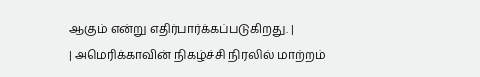ஆகும் என்று எதிர்பார்க்கப்படுகிறது. |
| அமெரிக்காவின் நிகழ்ச்சி நிரலில் மாற்றம்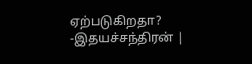ஏற்படுகிறதா? -இதயச்சந்திரன் |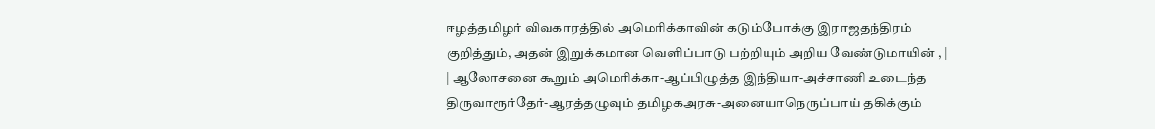ஈழத்தமிழர் விவகாரத்தில் அமெரிக்காவின் கடும்போக்கு இராஜதந்திரம் குறித்தும், அதன் இறுக்கமான வெளிப்பாடு பற்றியும் அறிய வேண்டுமாயின் , |
| ஆலோசனை கூறும் அமெரிக்கா-ஆப்பிழுத்த இந்தியா-அச்சாணி உடைந்த திருவாரூர்தேர்-ஆரத்தழுவும் தமிழகஅரசு-அனையாநெருப்பாய் தகிக்கும்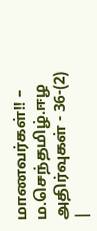மாணவர்கள்!! – ம.செந்தமிழ்.ஈழ அதிர்வுகள் - 36-(2) |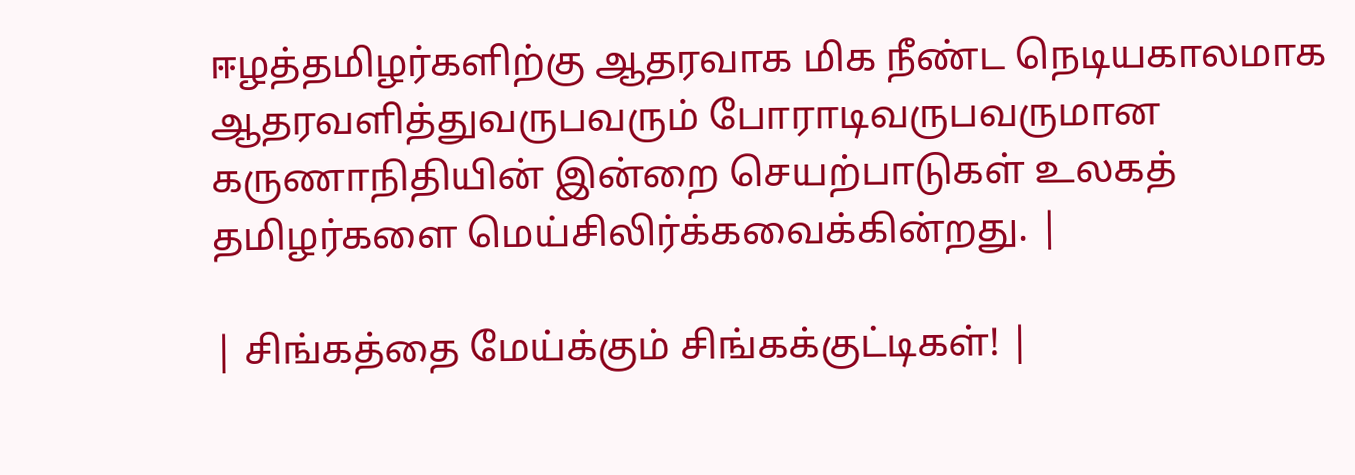ஈழத்தமிழர்களிற்கு ஆதரவாக மிக நீண்ட நெடியகாலமாக ஆதரவளித்துவருபவரும் போராடிவருபவருமான கருணாநிதியின் இன்றை செயற்பாடுகள் உலகத் தமிழர்களை மெய்சிலிர்க்கவைக்கின்றது. |

| சிங்கத்தை மேய்க்கும் சிங்கக்குட்டிகள்! |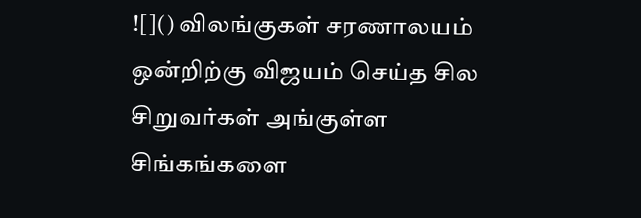![]() விலங்குகள் சரணாலயம் ஒன்றிற்கு விஜயம் செய்த சில சிறுவர்கள் அங்குள்ள சிங்கங்களை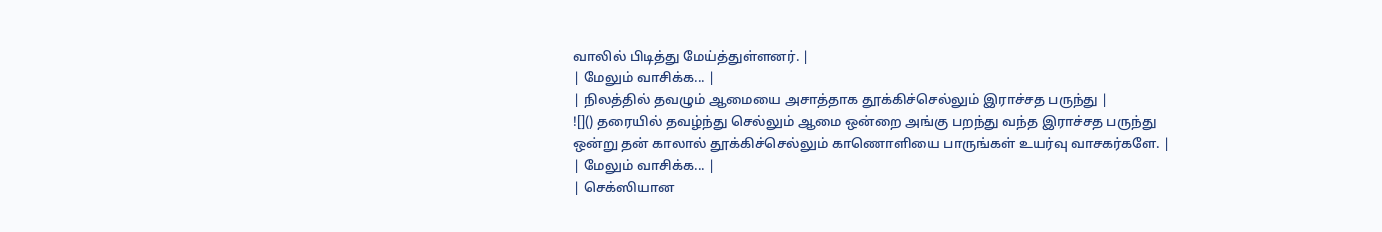வாலில் பிடித்து மேய்த்துள்ளனர். |
| மேலும் வாசிக்க... |
| நிலத்தில் தவழும் ஆமையை அசாத்தாக தூக்கிச்செல்லும் இராச்சத பருந்து |
![]() தரையில் தவழ்ந்து செல்லும் ஆமை ஒன்றை அங்கு பறந்து வந்த இராச்சத பருந்து ஒன்று தன் காலால் தூக்கிச்செல்லும் காணொளியை பாருங்கள் உயர்வு வாசகர்களே. |
| மேலும் வாசிக்க... |
| செக்ஸியான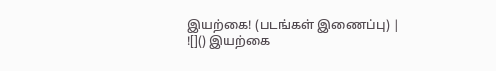இயற்கை! (படங்கள் இணைப்பு) |
![]() இயற்கை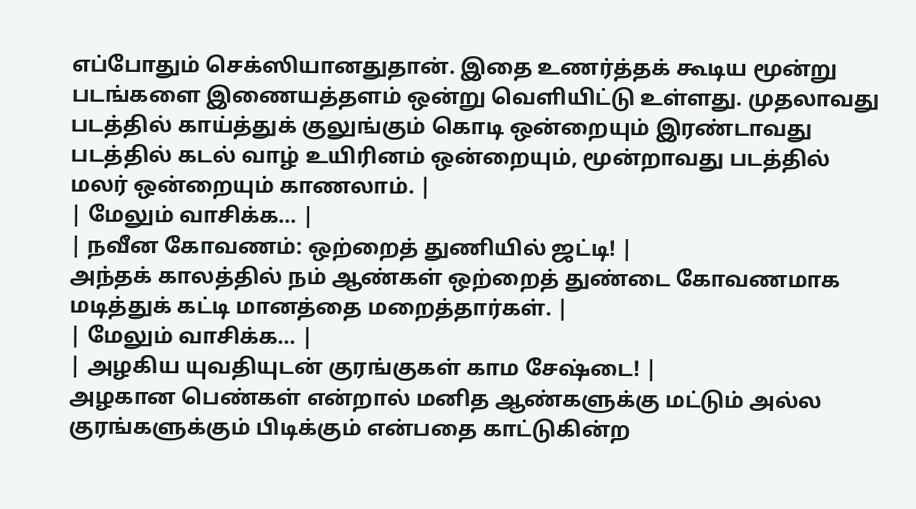எப்போதும் செக்ஸியானதுதான். இதை உணர்த்தக் கூடிய மூன்று படங்களை இணையத்தளம் ஒன்று வெளியிட்டு உள்ளது. முதலாவது படத்தில் காய்த்துக் குலுங்கும் கொடி ஒன்றையும் இரண்டாவது படத்தில் கடல் வாழ் உயிரினம் ஒன்றையும், மூன்றாவது படத்தில் மலர் ஒன்றையும் காணலாம். |
| மேலும் வாசிக்க... |
| நவீன கோவணம்: ஒற்றைத் துணியில் ஜட்டி! |
அந்தக் காலத்தில் நம் ஆண்கள் ஒற்றைத் துண்டை கோவணமாக மடித்துக் கட்டி மானத்தை மறைத்தார்கள். |
| மேலும் வாசிக்க... |
| அழகிய யுவதியுடன் குரங்குகள் காம சேஷ்டை! |
அழகான பெண்கள் என்றால் மனித ஆண்களுக்கு மட்டும் அல்ல குரங்களுக்கும் பிடிக்கும் என்பதை காட்டுகின்ற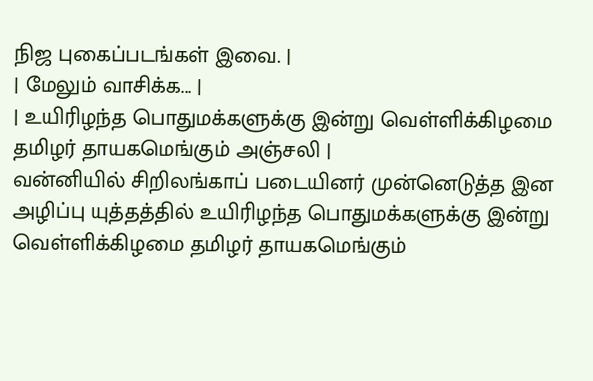நிஜ புகைப்படங்கள் இவை. |
| மேலும் வாசிக்க... |
| உயிரிழந்த பொதுமக்களுக்கு இன்று வெள்ளிக்கிழமை தமிழர் தாயகமெங்கும் அஞ்சலி |
வன்னியில் சிறிலங்காப் படையினர் முன்னெடுத்த இன அழிப்பு யுத்தத்தில் உயிரிழந்த பொதுமக்களுக்கு இன்று வெள்ளிக்கிழமை தமிழர் தாயகமெங்கும்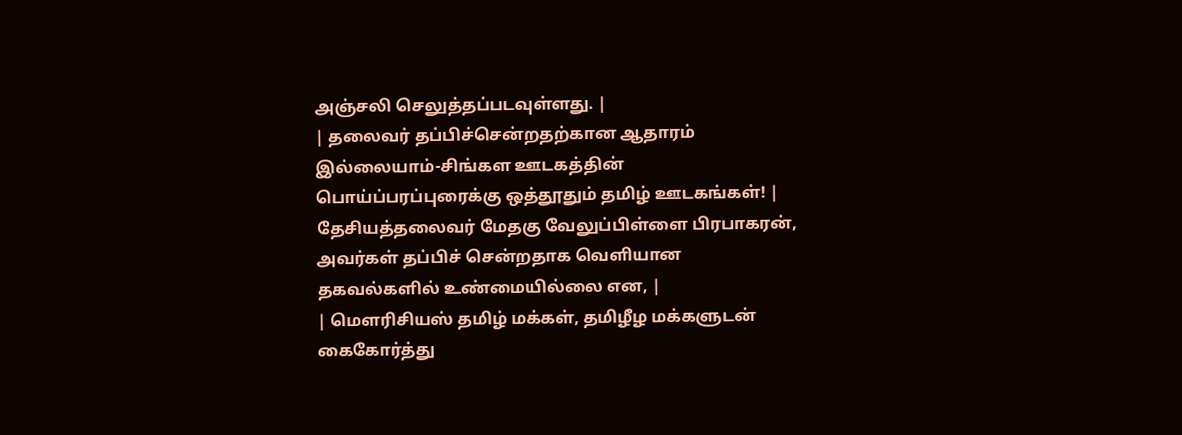அஞ்சலி செலுத்தப்படவுள்ளது. |
| தலைவர் தப்பிச்சென்றதற்கான ஆதாரம் இல்லையாம்-சிங்கள ஊடகத்தின் பொய்ப்பரப்புரைக்கு ஒத்தூதும் தமிழ் ஊடகங்கள்! |
தேசியத்தலைவர் மேதகு வேலுப்பிள்ளை பிரபாகரன், அவர்கள் தப்பிச் சென்றதாக வெளியான தகவல்களில் உண்மையில்லை என, |
| மௌரிசியஸ் தமிழ் மக்கள், தமிழீழ மக்களுடன் கைகோர்த்து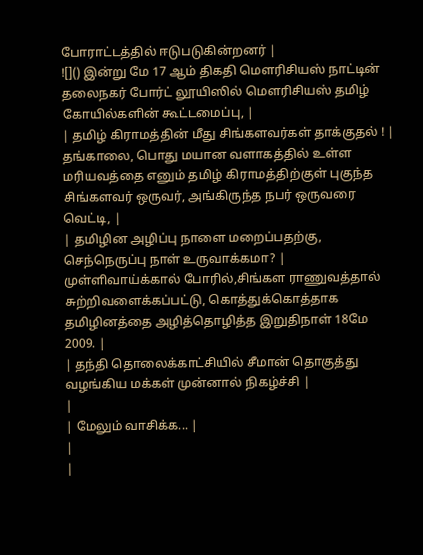போராட்டத்தில் ஈடுபடுகின்றனர் |
![]() இன்று மே 17 ஆம் திகதி மௌரிசியஸ் நாட்டின் தலைநகர் போர்ட் லூயிஸில் மௌரிசியஸ் தமிழ் கோயில்களின் கூட்டமைப்பு, |
| தமிழ் கிராமத்தின் மீது சிங்களவர்கள் தாக்குதல் ! |
தங்காலை, பொது மயான வளாகத்தில் உள்ள மரியவத்தை எனும் தமிழ் கிராமத்திற்குள் புகுந்த சிங்களவர் ஒருவர், அங்கிருந்த நபர் ஒருவரை வெட்டி, |
| தமிழின அழிப்பு நாளை மறைப்பதற்கு, செந்நெருப்பு நாள் உருவாக்கமா? |
முள்ளிவாய்க்கால் போரில்,சிங்கள ராணுவத்தால் சுற்றிவளைக்கப்பட்டு, கொத்துக்கொத்தாக தமிழினத்தை அழித்தொழித்த இறுதிநாள் 18மே 2009. |
| தந்தி தொலைக்காட்சியில் சீமான் தொகுத்து வழங்கிய மக்கள் முன்னால் நிகழ்ச்சி |
|
| மேலும் வாசிக்க... |
|
|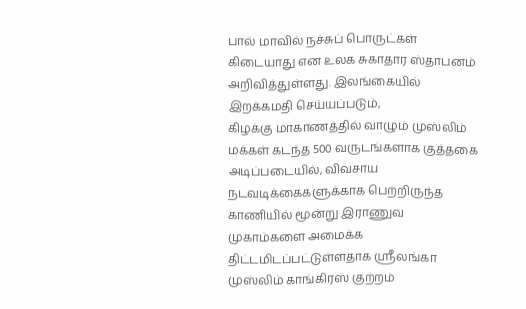பால் மாவில் நச்சுப் பொருட்கள் கிடையாது என உலக சுகாதார ஸ்தாபனம் அறிவித்துள்ளது. இலங்கையில் இறக்கமதி செய்யப்படும்,
கிழக்கு மாகாணத்தில் வாழும் முஸ்லிம் மக்கள் கடந்த 500 வருடங்களாக குத்தகை அடிப்படையில், விவசாய நடவடிக்கைகளுக்காக பெற்றிருந்த காணியில் மூன்று இராணுவ முகாம்களை அமைக்க திட்டமிடப்பட்டுள்ளதாக ஸ்ரீலங்கா முஸ்லிம் காங்கிரஸ் குற்றம்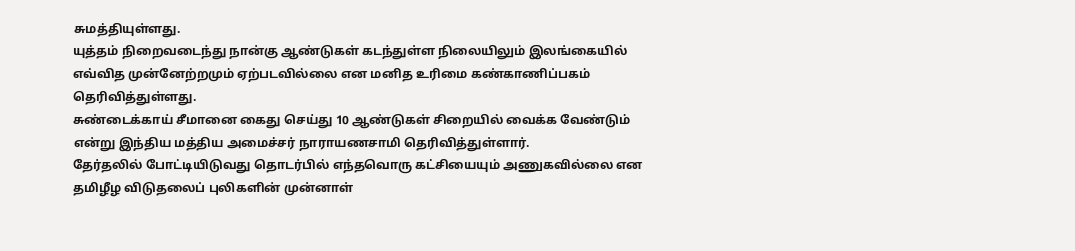சுமத்தியுள்ளது.
யுத்தம் நிறைவடைந்து நான்கு ஆண்டுகள் கடந்துள்ள நிலையிலும் இலங்கையில் எவ்வித முன்னேற்றமும் ஏற்படவில்லை என மனித உரிமை கண்காணிப்பகம் தெரிவித்துள்ளது.
சுண்டைக்காய் சீமானை கைது செய்து 10 ஆண்டுகள் சிறையில் வைக்க வேண்டும் என்று இந்திய மத்திய அமைச்சர் நாராயணசாமி தெரிவித்துள்ளார்.
தேர்தலில் போட்டியிடுவது தொடர்பில் எந்தவொரு கட்சியையும் அணுகவில்லை என தமிழீழ விடுதலைப் புலிகளின் முன்னாள்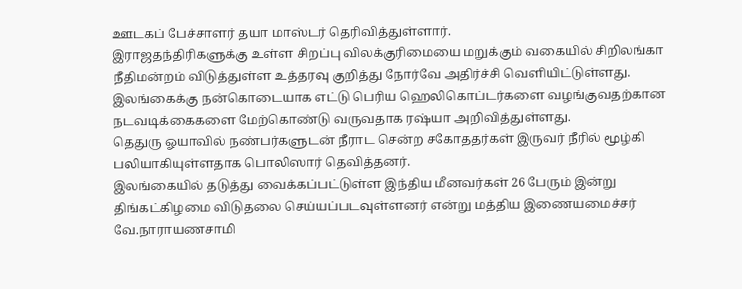ஊடகப் பேச்சாளர் தயா மாஸ்டர் தெரிவித்துள்ளார்.
இராஜதந்திரிகளுக்கு உள்ள சிறப்பு விலக்குரிமையை மறுக்கும் வகையில் சிறிலங்கா நீதிமன்றம் விடுத்துள்ள உத்தரவு குறித்து நோர்வே அதிர்ச்சி வெளியிட்டுள்ளது.
இலங்கைக்கு நன்கொடையாக எட்டு பெரிய ஹெலிகொப்டர்களை வழங்குவதற்கான நடவடிக்கைகளை மேற்கொண்டு வருவதாக ரஷ்யா அறிவித்துள்ளது.
தெதுரு ஓயாவில் நண்பர்களுடன் நீராட சென்ற சகோததர்கள் இருவர் நீரில் மூழ்கி பலியாகியுள்ளதாக பொலிஸார் தெவித்தனர்.
இலங்கையில் தடுத்து வைக்கப்பட்டுள்ள இந்திய மீனவர்கள் 26 பேரும் இன்று திங்கட்கிழமை விடுதலை செய்யப்படவுள்ளனர் என்று மத்திய இணையமைச்சர் வே.நாராயணசாமி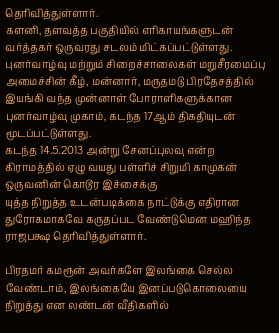தெரிவித்துள்ளார்.
களனி, தளவத்த பகுதியில் எரிகாயங்களுடன் வர்த்தகர் ஒருவரது சடலம் மிட்கப்பட்டுள்ளது.
புனர்வாழ்வு மற்றும் சிறைச்சாலைகள் மறுசீரமைப்பு அமைச்சின் கீழ், மன்னார், மருதமடு பிரதேசத்தில் இயங்கி வந்த முன்னாள் போராளிகளுக்கான புனர்வாழ்வு முகாம், கடந்த 17ஆம் திகதியுடன் மூடப்பட்டுள்ளது.
கடந்த 14.5.2013 அன்று சேனப்புலவு என்ற கிராமத்தில் ஏழு வயது பள்ளிச் சிறுமி காமுகன் ஒருவனின் கொடூர இச்சைக்கு
யுத்த நிறுத்த உடன்படிக்கை நாட்டுக்கு எதிரான துரோகமாகவே கருதப்பட வேண்டுமென மஹிந்த ராஜபக்ஷ தெரிவித்துள்ளார்.

பிரதமர் கமரூன் அவர்களே இலங்கை செல்ல வேண்டாம், இலங்கையே இனப்படுகொலையை நிறுத்து என லண்டன் வீதிகளில்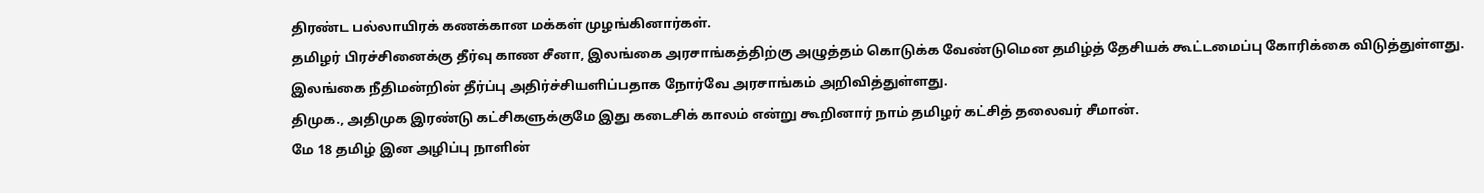திரண்ட பல்லாயிரக் கணக்கான மக்கள் முழங்கினார்கள்.
தமிழர் பிரச்சினைக்கு தீர்வு காண சீனா, இலங்கை அரசாங்கத்திற்கு அழுத்தம் கொடுக்க வேண்டுமென தமிழ்த் தேசியக் கூட்டமைப்பு கோரிக்கை விடுத்துள்ளது.
இலங்கை நீதிமன்றின் தீர்ப்பு அதிர்ச்சியளிப்பதாக நோர்வே அரசாங்கம் அறிவித்துள்ளது.
திமுக., அதிமுக இரண்டு கட்சிகளுக்குமே இது கடைசிக் காலம் என்று கூறினார் நாம் தமிழர் கட்சித் தலைவர் சீமான்.
மே 18 தமிழ் இன அழிப்பு நாளின்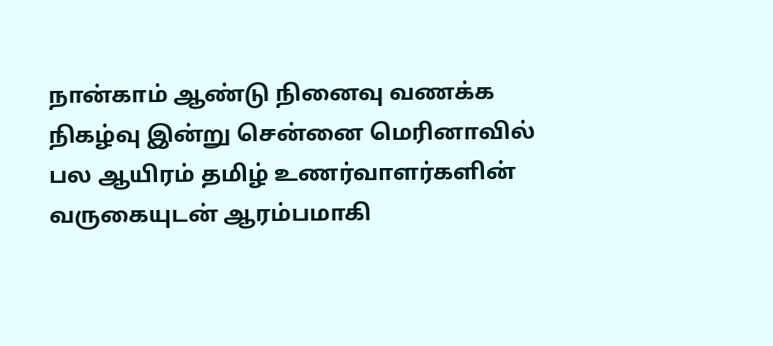நான்காம் ஆண்டு நினைவு வணக்க நிகழ்வு இன்று சென்னை மெரினாவில் பல ஆயிரம் தமிழ் உணர்வாளர்களின் வருகையுடன் ஆரம்பமாகி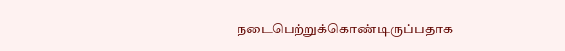நடைபெற்றுக்கொண்டிருப்பதாக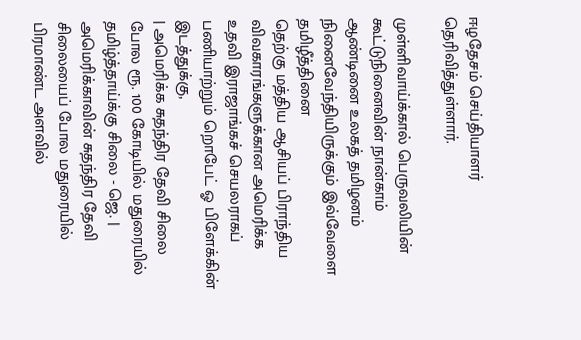ஈழதேசம் செய்தியாளர் தெரிவித்துள்ளார்.

முள்ளிவாய்க்கால் பெருவலியின் கூட்டுநினைவின் நான்காம் ஆண்டினை உலகத் தமிழனம் நினைவேந்தியிருக்கும் இவ்வேளை தமிழீத்தினை
தெற்கு மத்திய ஆசியப் பிராந்திய விவகாரங்களுக்கான அமெரிக்க உதவி இராஜாங்கச் செயலராகப் பணியாற்றும் றொபேட் ஓ பிளேக்கின் இடத்துக்கு,
| அமெரிக்க சுதந்திர தேவி சிலை போல ரூ. 100 கோடியில் மதுரையில் தமிழ்த்தாய்க்கு சிலை - ஜெ. |
அமெரிக்காவின் சுதந்திர தேவி சிலையைப் போல மதுரையில் பிரமாண்ட அளவில்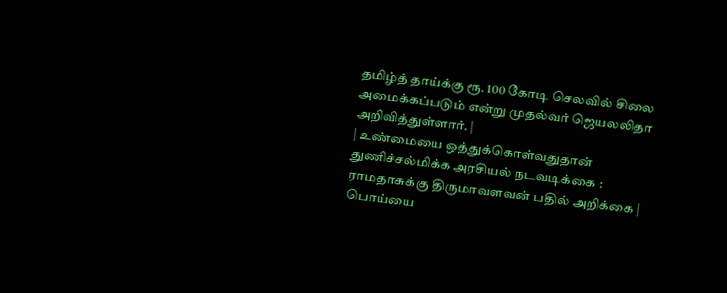தமிழ்த் தாய்க்கு ரூ. 100 கோடி செலவில் சிலை அமைக்கப்படும் என்று முதல்வர் ஜெயலலிதா அறிவித்துள்ளார். |
| உண்மையை ஒத்துக்கொள்வதுதான் துணிச்சல்மிக்க அரசியல் நடவடிக்கை : ராமதாசுக்கு திருமாவளவன் பதில் அறிக்கை |
பொய்யை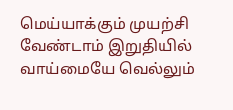மெய்யாக்கும் முயற்சி வேண்டாம் இறுதியில் வாய்மையே வெல்லும்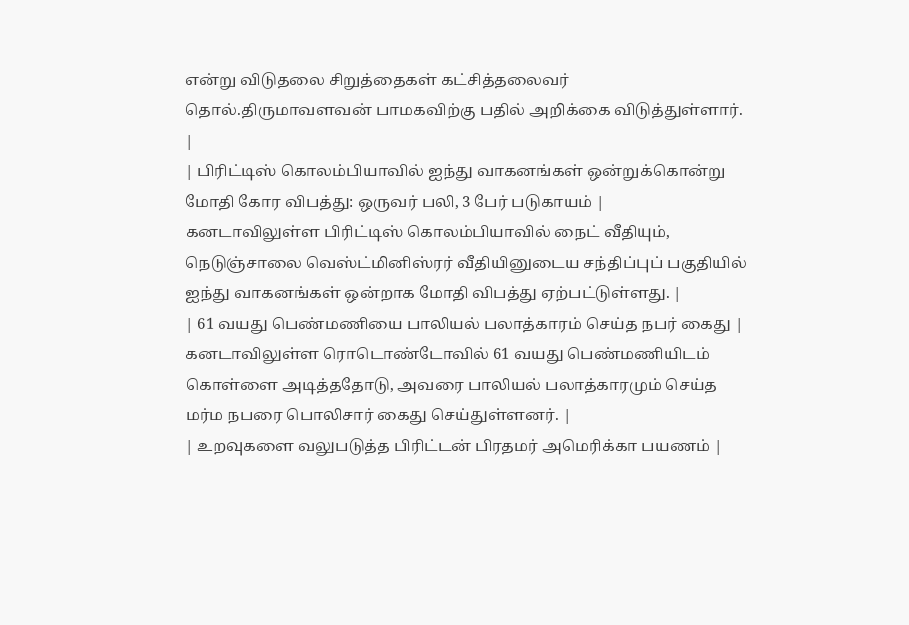என்று விடுதலை சிறுத்தைகள் கட்சித்தலைவர் தொல்.திருமாவளவன் பாமகவிற்கு பதில் அறிக்கை விடுத்துள்ளார். |
| பிரிட்டிஸ் கொலம்பியாவில் ஐந்து வாகனங்கள் ஒன்றுக்கொன்று மோதி கோர விபத்து: ஒருவர் பலி, 3 பேர் படுகாயம் |
கனடாவிலுள்ள பிரிட்டிஸ் கொலம்பியாவில் நைட் வீதியும், நெடுஞ்சாலை வெஸ்ட்மினிஸ்ரர் வீதியினுடைய சந்திப்புப் பகுதியில் ஐந்து வாகனங்கள் ஒன்றாக மோதி விபத்து ஏற்பட்டுள்ளது. |
| 61 வயது பெண்மணியை பாலியல் பலாத்காரம் செய்த நபர் கைது |
கனடாவிலுள்ள ரொடொண்டோவில் 61 வயது பெண்மணியிடம் கொள்ளை அடித்ததோடு, அவரை பாலியல் பலாத்காரமும் செய்த மர்ம நபரை பொலிசார் கைது செய்துள்ளனர். |
| உறவுகளை வலுபடுத்த பிரிட்டன் பிரதமர் அமெரிக்கா பயணம் |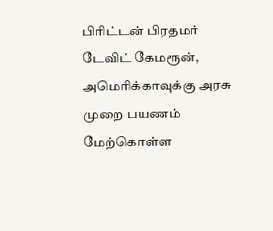பிரிட்டன் பிரதமர் டேவிட் கேமரூன், அமெரிக்காவுக்கு அரசு முறை பயணம் மேற்கொள்ள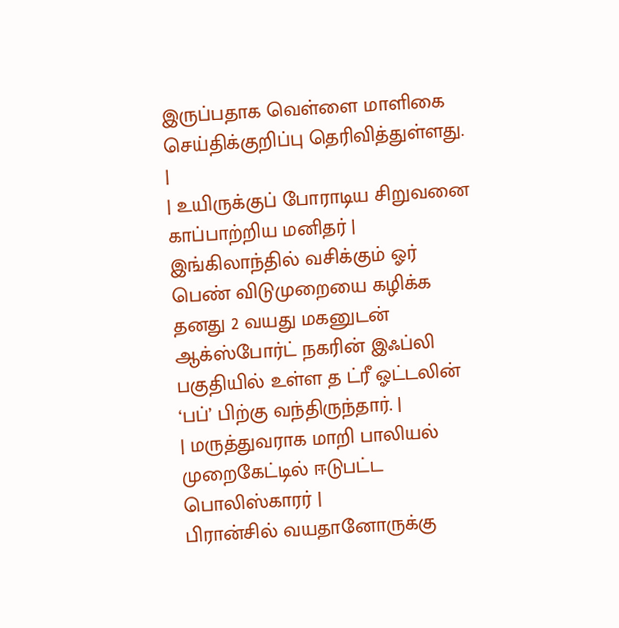இருப்பதாக வெள்ளை மாளிகை செய்திக்குறிப்பு தெரிவித்துள்ளது. |
| உயிருக்குப் போராடிய சிறுவனை காப்பாற்றிய மனிதர் |
இங்கிலாந்தில் வசிக்கும் ஓர் பெண் விடுமுறையை கழிக்க தனது 2 வயது மகனுடன் ஆக்ஸ்போர்ட் நகரின் இஃப்லி பகுதியில் உள்ள த ட்ரீ ஓட்டலின் ‘பப்’ பிற்கு வந்திருந்தார். |
| மருத்துவராக மாறி பாலியல் முறைகேட்டில் ஈடுபட்ட பொலிஸ்காரர் |
பிரான்சில் வயதானோருக்கு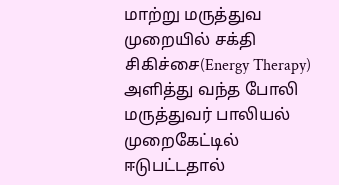மாற்று மருத்துவ முறையில் சக்தி சிகிச்சை(Energy Therapy) அளித்து வந்த போலி மருத்துவர் பாலியல் முறைகேட்டில் ஈடுபட்டதால்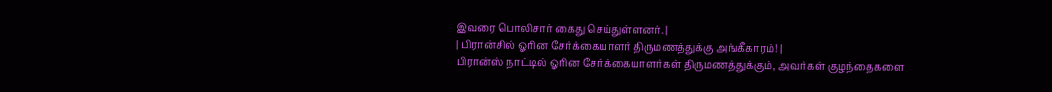இவரை பொலிசார் கைது செய்துள்ளனர். |
| பிரான்சில் ஓரின சேர்க்கையாளர் திருமணத்துக்கு அங்கீகாரம்! |
பிரான்ஸ் நாட்டில் ஓரின சேர்க்கையாளர்கள் திருமணத்துக்கும், அவர்கள் குழந்தைகளை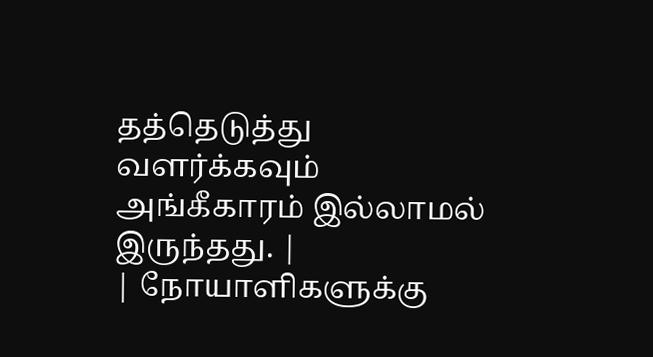தத்தெடுத்து வளர்க்கவும் அங்கீகாரம் இல்லாமல் இருந்தது. |
| நோயாளிகளுக்கு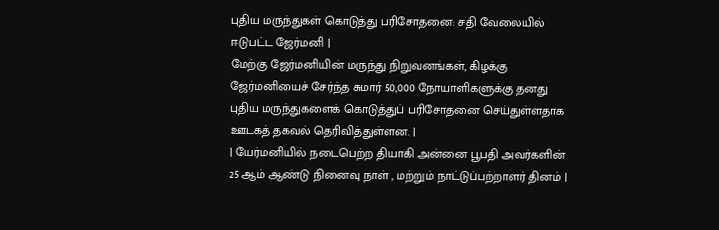புதிய மருந்துகள் கொடுத்து பரிசோதனை: சதி வேலையில் ஈடுபட்ட ஜேர்மனி |
மேற்கு ஜேர்மனியின் மருந்து நிறுவனங்கள், கிழக்கு ஜேர்மனியைச் சேர்ந்த சுமார் 50,000 நோயாளிகளுக்கு தனது புதிய மருந்துகளைக் கொடுத்துப் பரிசோதனை செய்துள்ளதாக ஊடகத் தகவல் தெரிவித்துள்ளன. |
| யேர்மனியில் நடைபெற்ற தியாகி அன்னை பூபதி அவர்களின் 25 ஆம் ஆண்டு நினைவு நாள் , மற்றும் நாட்டுப்பற்றாளர் தினம் |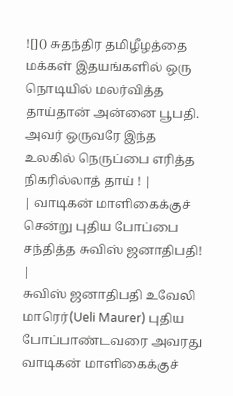![]() சுதந்திர தமிழீழத்தை மக்கள் இதயங்களில் ஒரு நொடியில் மலர்வித்த தாய்தான் அன்னை பூபதி. அவர் ஒருவரே இந்த உலகில் நெருப்பை எரித்த நிகரில்லாத் தாய் ! |
| வாடிகன் மாளிகைக்குச் சென்று புதிய போப்பை சந்தித்த சுவிஸ் ஜனாதிபதி! |
சுவிஸ் ஜனாதிபதி உவேலி மாரெர்(Ueli Maurer) புதிய போப்பாண்டவரை அவரது வாடிகன் மாளிகைக்குச்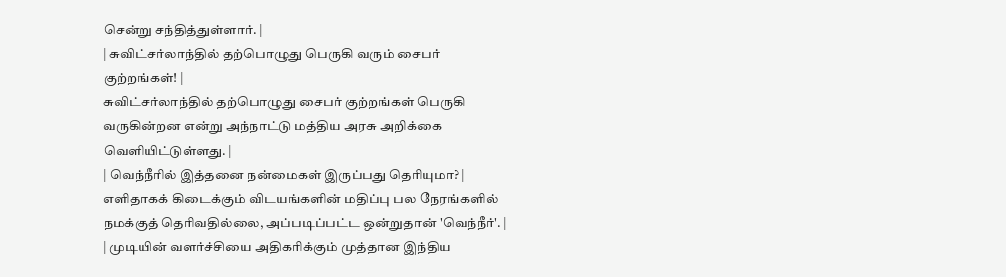சென்று சந்தித்துள்ளார். |
| சுவிட்சர்லாந்தில் தற்பொழுது பெருகி வரும் சைபர் குற்றங்கள்! |
சுவிட்சர்லாந்தில் தற்பொழுது சைபர் குற்றங்கள் பெருகி வருகின்றன என்று அந்நாட்டு மத்திய அரசு அறிக்கை வெளியிட்டுள்ளது. |
| வெந்நீரில் இத்தனை நன்மைகள் இருப்பது தெரியுமா? |
எளிதாகக் கிடைக்கும் விடயங்களின் மதிப்பு பல நேரங்களில் நமக்குத் தெரிவதில்லை, அப்படிப்பட்ட ஒன்றுதான் 'வெந்நீர்'. |
| முடியின் வளர்ச்சியை அதிகரிக்கும் முத்தான இந்திய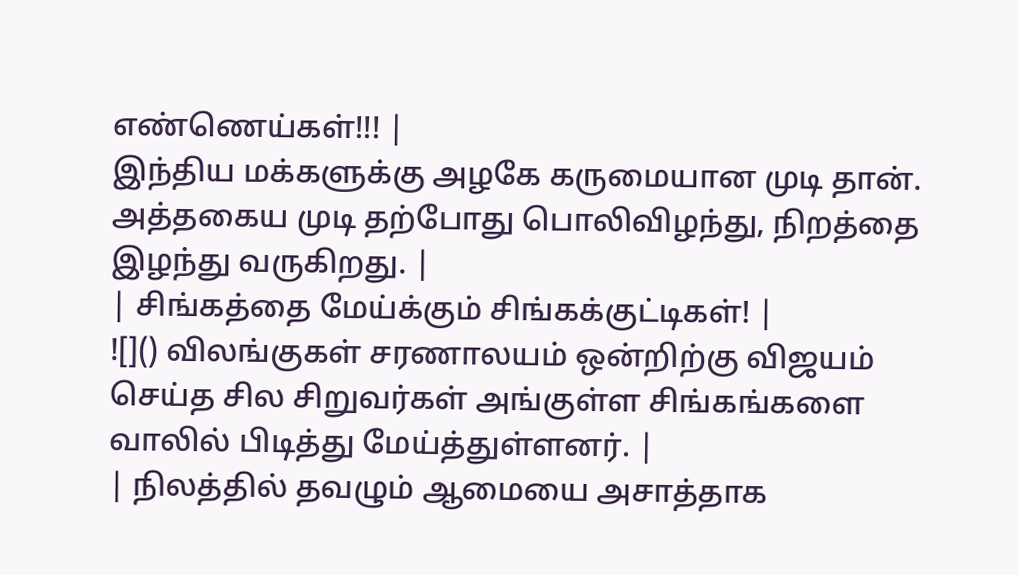எண்ணெய்கள்!!! |
இந்திய மக்களுக்கு அழகே கருமையான முடி தான். அத்தகைய முடி தற்போது பொலிவிழந்து, நிறத்தை இழந்து வருகிறது. |
| சிங்கத்தை மேய்க்கும் சிங்கக்குட்டிகள்! |
![]() விலங்குகள் சரணாலயம் ஒன்றிற்கு விஜயம் செய்த சில சிறுவர்கள் அங்குள்ள சிங்கங்களை வாலில் பிடித்து மேய்த்துள்ளனர். |
| நிலத்தில் தவழும் ஆமையை அசாத்தாக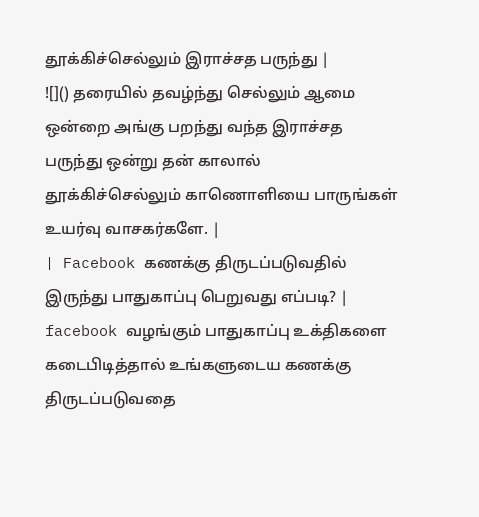தூக்கிச்செல்லும் இராச்சத பருந்து |
![]() தரையில் தவழ்ந்து செல்லும் ஆமை ஒன்றை அங்கு பறந்து வந்த இராச்சத பருந்து ஒன்று தன் காலால் தூக்கிச்செல்லும் காணொளியை பாருங்கள் உயர்வு வாசகர்களே. |
| Facebook கணக்கு திருடப்படுவதில் இருந்து பாதுகாப்பு பெறுவது எப்படி? |
facebook வழங்கும் பாதுகாப்பு உக்திகளை கடைபிடித்தால் உங்களுடைய கணக்கு திருடப்படுவதை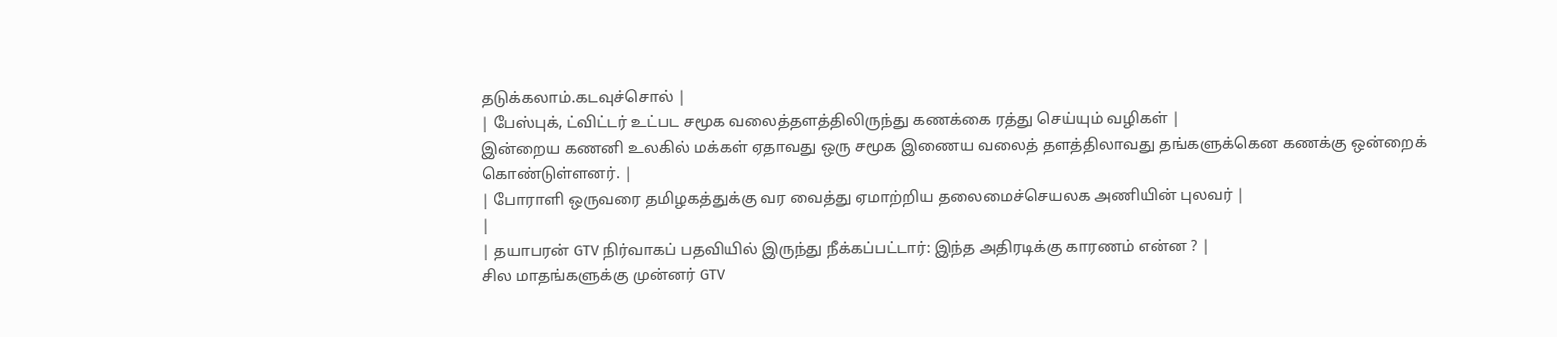தடுக்கலாம்.கடவுச்சொல் |
| பேஸ்புக், ட்விட்டர் உட்பட சமூக வலைத்தளத்திலிருந்து கணக்கை ரத்து செய்யும் வழிகள் |
இன்றைய கணனி உலகில் மக்கள் ஏதாவது ஒரு சமூக இணைய வலைத் தளத்திலாவது தங்களுக்கென கணக்கு ஒன்றைக் கொண்டுள்ளனர். |
| போராளி ஒருவரை தமிழகத்துக்கு வர வைத்து ஏமாற்றிய தலைமைச்செயலக அணியின் புலவர் |
|
| தயாபரன் GTV நிர்வாகப் பதவியில் இருந்து நீக்கப்பட்டார்: இந்த அதிரடிக்கு காரணம் என்ன ? |
சில மாதங்களுக்கு முன்னர் GTV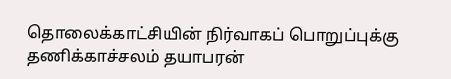தொலைக்காட்சியின் நிர்வாகப் பொறுப்புக்கு தணிக்காச்சலம் தயாபரன்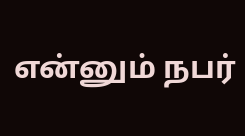என்னும் நபர்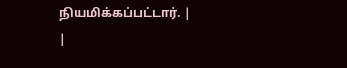நியமிக்கப்பட்டார். |
|